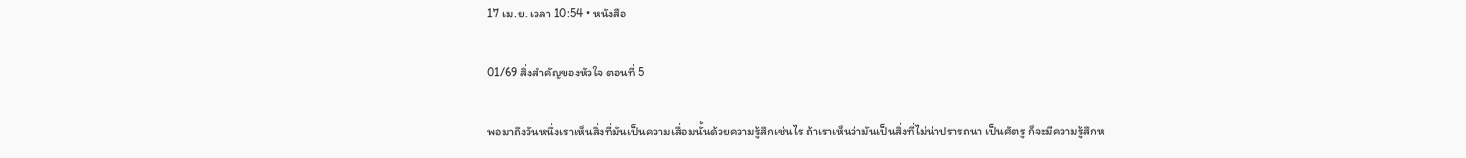17 เม.ย. เวลา 10:54 • หนังสือ

01/69 สิ่งสำคัญของหัวใจ ตอนที่ 5

พอมาถึงวันหนึ่งเราเห็นสิ่งที่มันเป็นความเสื่อมนั้นด้วยความรู้สึกเช่นไร ถ้าเราเห็นว่ามันเป็นสิ่งที่ไม่น่าปรารถนา เป็นศัตรู ก็จะมีความรู้สึกห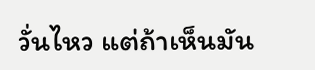วั่นไหว แต่ถ้าเห็นมัน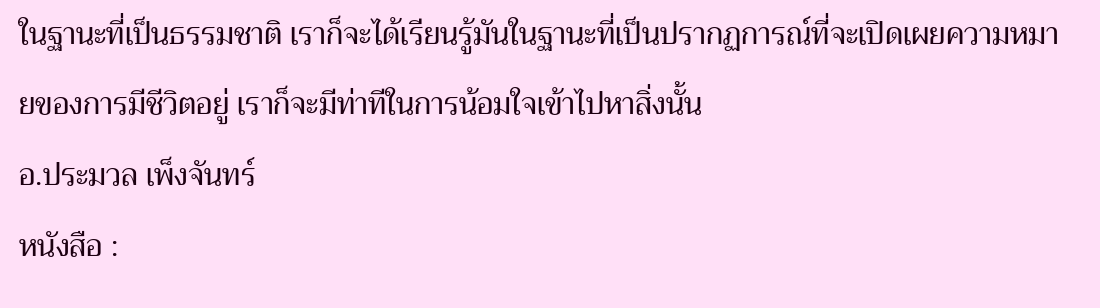ในฐานะที่เป็นธรรมชาติ เราก็จะได้เรียนรู้มันในฐานะที่เป็นปรากฏการณ์ที่จะเปิดเผยความหมายของการมีชีวิตอยู่ เราก็จะมีท่าทีในการน้อมใจเข้าไปหาสิ่งนั้น
อ.ประมวล เพ็งจันทร์
หนังสือ :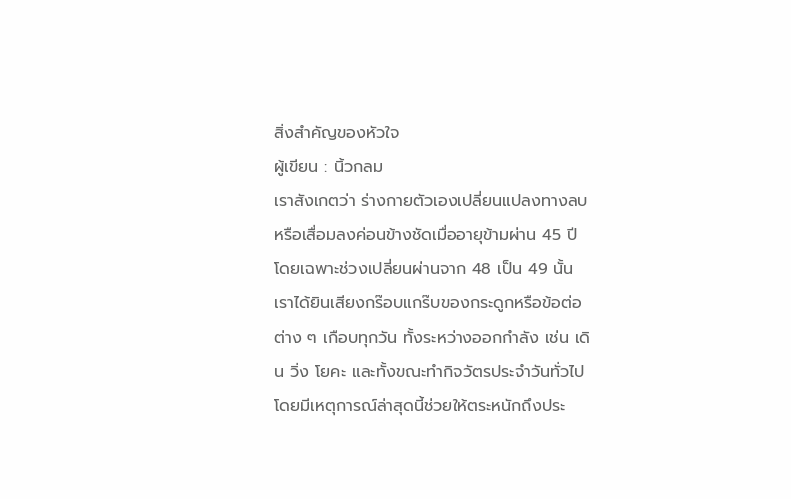สิ่งสำคัญของหัวใจ
ผู้เขียน : นิ้วกลม
เราสังเกตว่า ร่างกายตัวเองเปลี่ยนแปลงทางลบหรือเสื่อมลงค่อนข้างชัดเมื่ออายุข้ามผ่าน 45 ปี โดยเฉพาะช่วงเปลี่ยนผ่านจาก 48 เป็น 49 นั้น เราได้ยินเสียงกร๊อบแกร๊บของกระดูกหรือข้อต่อต่าง ๆ เกือบทุกวัน ทั้งระหว่างออกกำลัง เช่น เดิน วิ่ง โยคะ และทั้งขณะทำกิจวัตรประจำวันทั่วไป โดยมีเหตุการณ์ล่าสุดนี้ช่วยให้ตระหนักถึงประ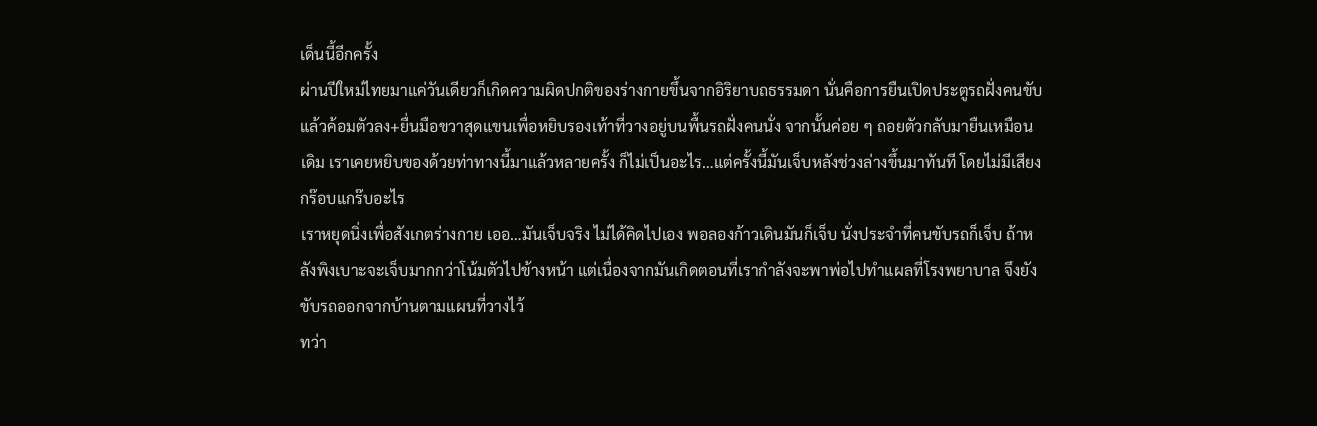เด็นนี้อีกครั้ง
ผ่านปีใหม่ไทยมาแค่วันเดียวก็เกิดความผิดปกติของร่างกายขึ้นจากอิริยาบถธรรมดา นั่นคือการยืนเปิดประตูรถฝั่งคนขับ แล้วค้อมตัวลง+ยื่นมือขวาสุดแขนเพื่อหยิบรองเท้าที่วางอยู่บนพื้นรถฝั่งคนนั่ง จากนั้นค่อย ๆ ถอยตัวกลับมายืนเหมือนเดิม เราเคยหยิบของด้วยท่าทางนี้มาแล้วหลายครั้ง ก็ไม่เป็นอะไร…แต่ครั้งนี้มันเจ็บหลังช่วงล่างขึ้นมาทันที โดยไม่มีเสียงกร๊อบแกร๊บอะไร
เราหยุดนิ่งเพื่อสังเกตร่างกาย เออ…มันเจ็บจริง ไม่ได้คิดไปเอง พอลองก้าวเดินมันก็เจ็บ นั่งประจำที่คนขับรถก็เจ็บ ถ้าหลังพิงเบาะจะเจ็บมากกว่าโน้มตัวไปข้างหน้า แต่เนื่องจากมันเกิดตอนที่เรากำลังจะพาพ่อไปทำแผลที่โรงพยาบาล จึงยังขับรถออกจากบ้านตามแผนที่วางไว้
ทว่า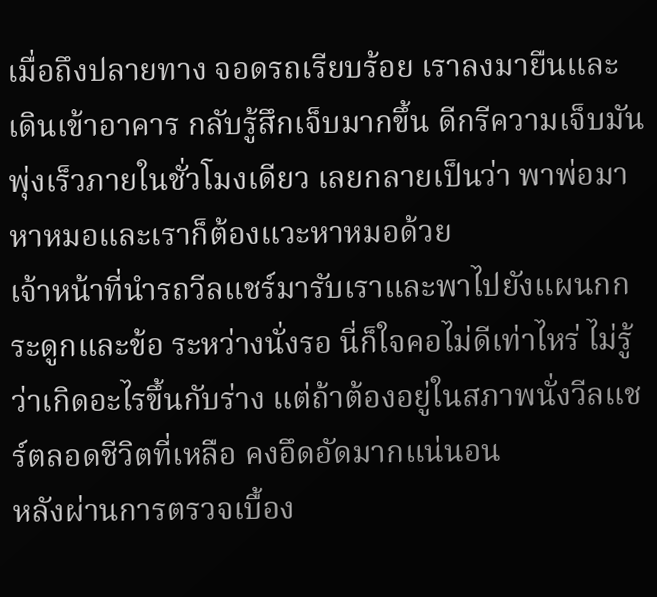เมื่อถึงปลายทาง จอดรถเรียบร้อย เราลงมายืนและเดินเข้าอาคาร กลับรู้สึกเจ็บมากขึ้น ดีกรีความเจ็บมันพุ่งเร็วภายในชั่วโมงเดียว เลยกลายเป็นว่า พาพ่อมาหาหมอและเราก็ต้องแวะหาหมอด้วย
เจ้าหน้าที่นำรถวีลแชร์มารับเราและพาไปยังแผนกกระดูกและข้อ ระหว่างนั่งรอ นี่ก็ใจคอไม่ดีเท่าไหร่ ไม่รู้ว่าเกิดอะไรขึ้นกับร่าง แต่ถ้าต้องอยู่ในสภาพนั่งวีลแชร์ตลอดชีวิตที่เหลือ คงอึดอัดมากแน่นอน
หลังผ่านการตรวจเบื้อง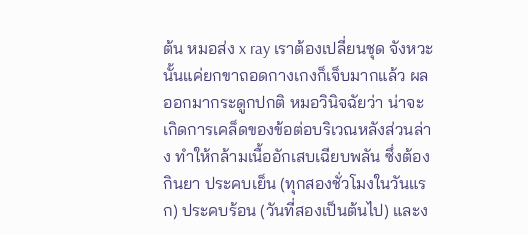ต้น หมอส่ง x ray เราต้องเปลี่ยนชุด จังหวะนั้นแค่ยกขาถอดกางเกงก็เจ็บมากแล้ว ผลออกมากระดูกปกติ หมอวินิจฉัยว่า น่าจะเกิดการเคล็ดของข้อต่อบริเวณหลังส่วนล่าง ทำให้กล้ามเนื้ออักเสบเฉียบพลัน ซึ่งต้องกินยา ประคบเย็น (ทุกสองชั่วโมงในวันแรก) ประคบร้อน (วันที่สองเป็นต้นไป) และง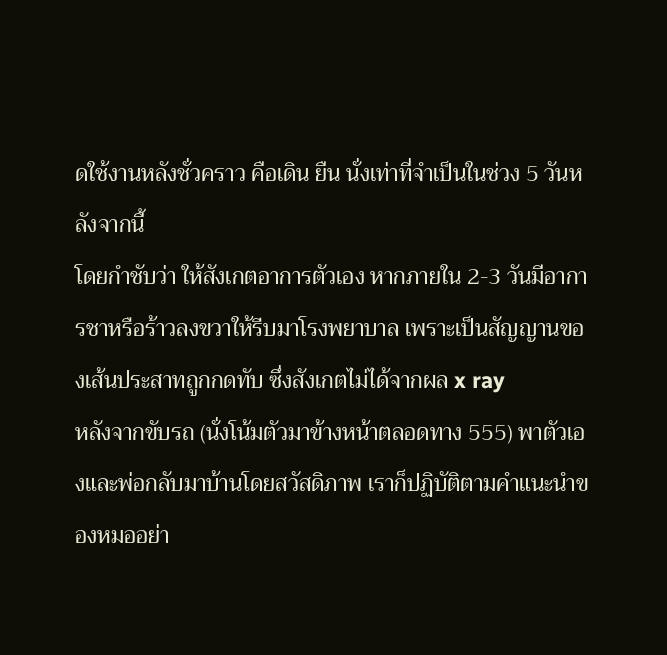ดใช้งานหลังชั่วคราว คือเดิน ยืน นั่งเท่าที่จำเป็นในช่วง 5 วันหลังจากนี้
โดยกำชับว่า ให้สังเกตอาการตัวเอง หากภายใน 2-3 วันมีอาการชาหรือร้าวลงขวาให้รีบมาโรงพยาบาล เพราะเป็นสัญญานของเส้นประสาทถูกกดทับ ซึ่งสังเกตไม่ได้จากผล x ray
หลังจากขับรถ (นั่งโน้มตัวมาข้างหน้าตลอดทาง 555) พาตัวเองและพ่อกลับมาบ้านโดยสวัสดิภาพ เราก็ปฏิบัติตามคำแนะนำของหมออย่า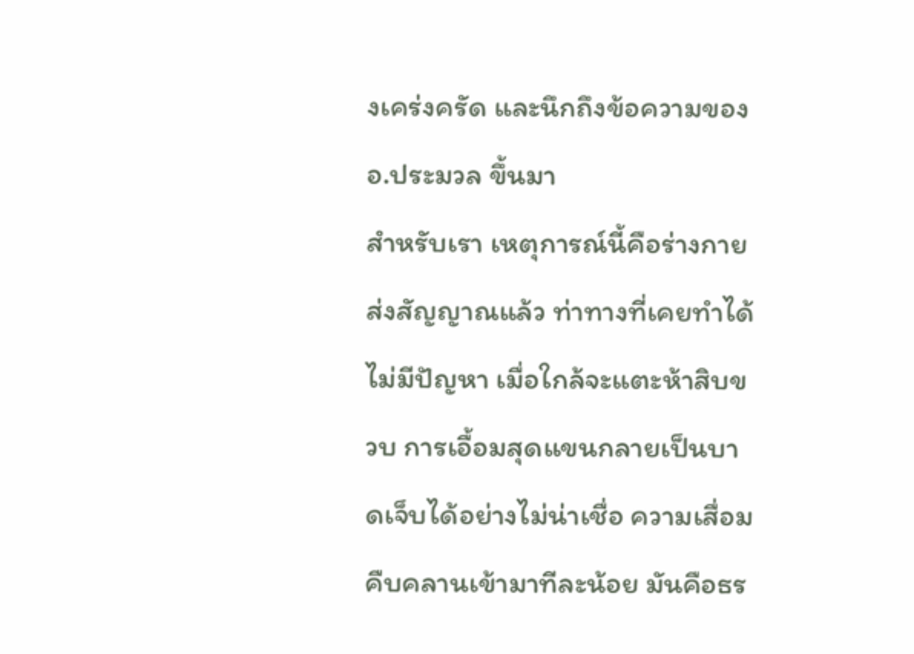งเคร่งครัด และนึกถึงข้อความของ อ.ประมวล ขึ้นมา
สำหรับเรา เหตุการณ์นี้คือร่างกายส่งสัญญาณแล้ว ท่าทางที่เคยทำได้ไม่มีปัญหา เมื่อใกล้จะแตะห้าสิบขวบ การเอื้อมสุดแขนกลายเป็นบาดเจ็บได้อย่างไม่น่าเชื่อ ความเสื่อมคืบคลานเข้ามาทีละน้อย มันคือธร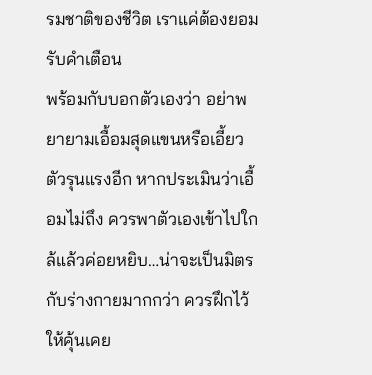รมชาติของชีวิต เราแค่ต้องยอมรับคำเตือน
พร้อมกับบอกตัวเองว่า อย่าพยายามเอื้อมสุดแขนหรือเอี้ยวตัวรุนแรงอีก หากประเมินว่าเอื้อมไม่ถึง ควรพาตัวเองเข้าไปใกล้แล้วค่อยหยิบ…น่าจะเป็นมิตรกับร่างกายมากกว่า ควรฝึกไว้ให้คุ้นเคย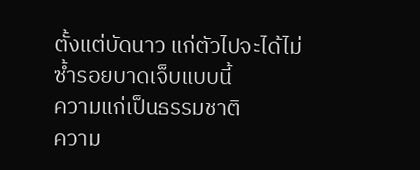ตั้งแต่บัดนาว แก่ตัวไปจะได้ไม่ซ้ำรอยบาดเจ็บแบบนี้
ความแก่เป็นธรรมชาติ
ความ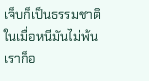เจ็บก็เป็นธรรมชาติ
ในเมื่อหนีมันไม่พ้น
เราก็อ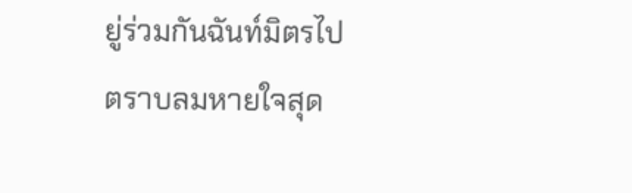ยู่ร่วมกันฉันท์มิตรไป
ตราบลมหายใจสุด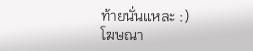ท้ายนั่นแหละ :)
โฆษณา